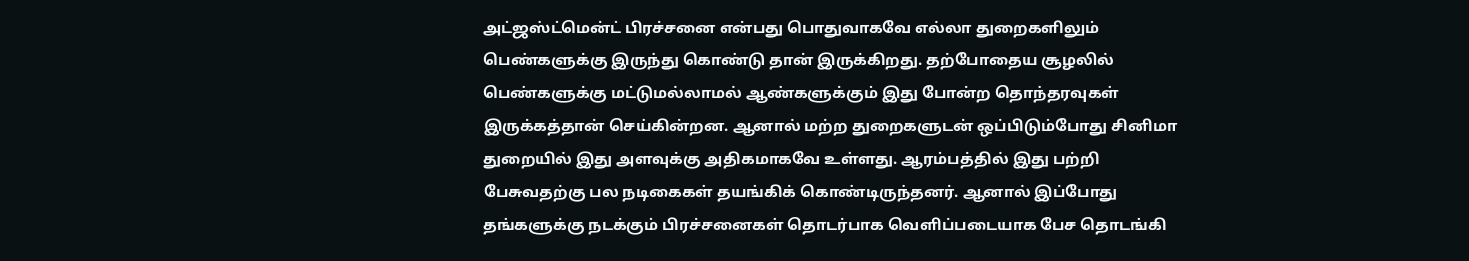அட்ஜஸ்ட்மென்ட் பிரச்சனை என்பது பொதுவாகவே எல்லா துறைகளிலும் பெண்களுக்கு இருந்து கொண்டு தான் இருக்கிறது. தற்போதைய சூழலில் பெண்களுக்கு மட்டுமல்லாமல் ஆண்களுக்கும் இது போன்ற தொந்தரவுகள் இருக்கத்தான் செய்கின்றன. ஆனால் மற்ற துறைகளுடன் ஒப்பிடும்போது சினிமா துறையில் இது அளவுக்கு அதிகமாகவே உள்ளது. ஆரம்பத்தில் இது பற்றி பேசுவதற்கு பல நடிகைகள் தயங்கிக் கொண்டிருந்தனர். ஆனால் இப்போது தங்களுக்கு நடக்கும் பிரச்சனைகள் தொடர்பாக வெளிப்படையாக பேச தொடங்கி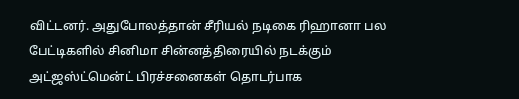விட்டனர். அதுபோலத்தான் சீரியல் நடிகை ரிஹானா பல பேட்டிகளில் சினிமா சின்னத்திரையில் நடக்கும் அட்ஜஸ்ட்மென்ட் பிரச்சனைகள் தொடர்பாக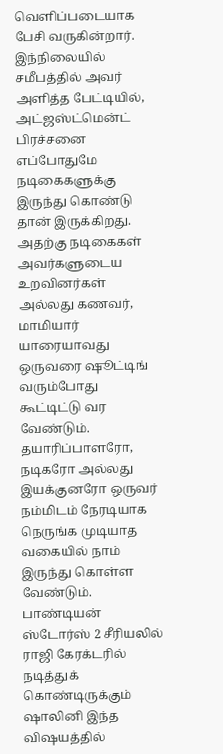வெளிப்படையாக பேசி வருகின்றார்.
இந்நிலையில் சமீபத்தில் அவர் அளித்த பேட்டியில், அட்ஜஸ்ட்மென்ட் பிரச்சனை எப்போதுமே நடிகைகளுக்கு இருந்து கொண்டு தான் இருக்கிறது. அதற்கு நடிகைகள் அவர்களுடைய உறவினர்கள் அல்லது கணவர், மாமியார் யாரையாவது ஒருவரை ஷூட்டிங் வரும்போது கூட்டிட்டு வர வேண்டும். தயாரிப்பாளரோ, நடிகரோ அல்லது இயக்குனரோ ஒருவர் நம்மிடம் நேரடியாக நெருங்க முடியாத வகையில் நாம் இருந்து கொள்ள வேண்டும். பாண்டியன் ஸ்டோர்ஸ் 2 சீரியலில் ராஜி கேரக்டரில் நடித்துக் கொண்டிருக்கும் ஷாலினி இந்த விஷயத்தில்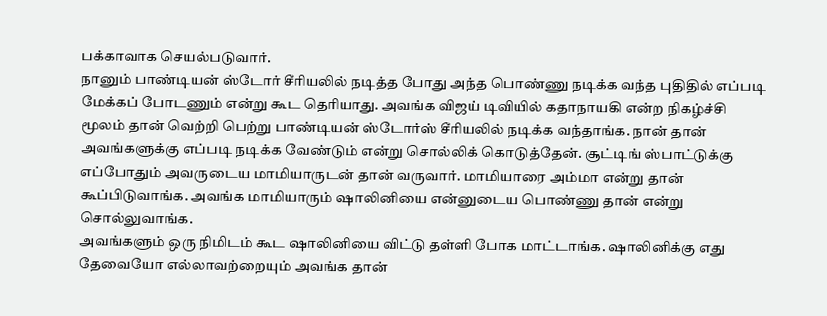பக்காவாக செயல்படுவார்.
நானும் பாண்டியன் ஸ்டோர் சீரியலில் நடித்த போது அந்த பொண்ணு நடிக்க வந்த புதிதில் எப்படி மேக்கப் போடணும் என்று கூட தெரியாது. அவங்க விஜய் டிவியில் கதாநாயகி என்ற நிகழ்ச்சி மூலம் தான் வெற்றி பெற்று பாண்டியன் ஸ்டோர்ஸ் சீரியலில் நடிக்க வந்தாங்க. நான் தான் அவங்களுக்கு எப்படி நடிக்க வேண்டும் என்று சொல்லிக் கொடுத்தேன். சூட்டிங் ஸ்பாட்டுக்கு எப்போதும் அவருடைய மாமியாருடன் தான் வருவார். மாமியாரை அம்மா என்று தான் கூப்பிடுவாங்க. அவங்க மாமியாரும் ஷாலினியை என்னுடைய பொண்ணு தான் என்று சொல்லுவாங்க.
அவங்களும் ஒரு நிமிடம் கூட ஷாலினியை விட்டு தள்ளி போக மாட்டாங்க. ஷாலினிக்கு எது தேவையோ எல்லாவற்றையும் அவங்க தான்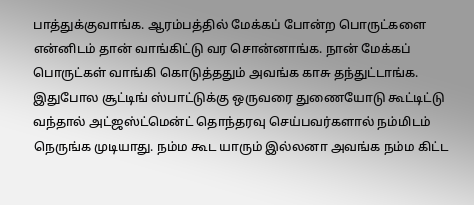பாத்துக்குவாங்க. ஆரம்பத்தில் மேக்கப் போன்ற பொருட்களை என்னிடம் தான் வாங்கிட்டு வர சொன்னாங்க. நான் மேக்கப் பொருட்கள் வாங்கி கொடுத்ததும் அவங்க காசு தந்துட்டாங்க. இதுபோல சூட்டிங் ஸ்பாட்டுக்கு ஒருவரை துணையோடு கூட்டிட்டு வந்தால் அட்ஜஸ்ட்மென்ட் தொந்தரவு செய்பவர்களால் நம்மிடம் நெருங்க முடியாது. நம்ம கூட யாரும் இல்லனா அவங்க நம்ம கிட்ட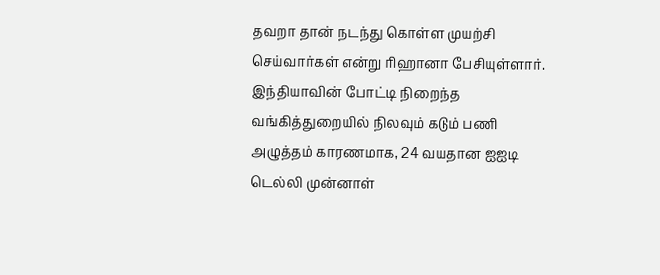தவறா தான் நடந்து கொள்ள முயற்சி செய்வார்கள் என்று ரிஹானா பேசியுள்ளார்.
இந்தியாவின் போட்டி நிறைந்த வங்கித்துறையில் நிலவும் கடும் பணி அழுத்தம் காரணமாக, 24 வயதான ஐஐடி டெல்லி முன்னாள்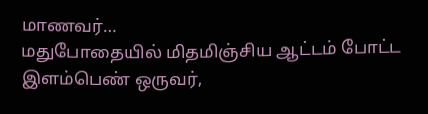மாணவர்…
மதுபோதையில் மிதமிஞ்சிய ஆட்டம் போட்ட இளம்பெண் ஒருவர்,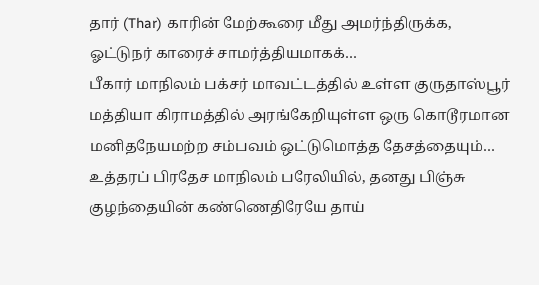தார் (Thar) காரின் மேற்கூரை மீது அமர்ந்திருக்க, ஓட்டுநர் காரைச் சாமர்த்தியமாகக்…
பீகார் மாநிலம் பக்சர் மாவட்டத்தில் உள்ள குருதாஸ்பூர் மத்தியா கிராமத்தில் அரங்கேறியுள்ள ஒரு கொடூரமான மனிதநேயமற்ற சம்பவம் ஒட்டுமொத்த தேசத்தையும்…
உத்தரப் பிரதேச மாநிலம் பரேலியில், தனது பிஞ்சு குழந்தையின் கண்ணெதிரேயே தாய்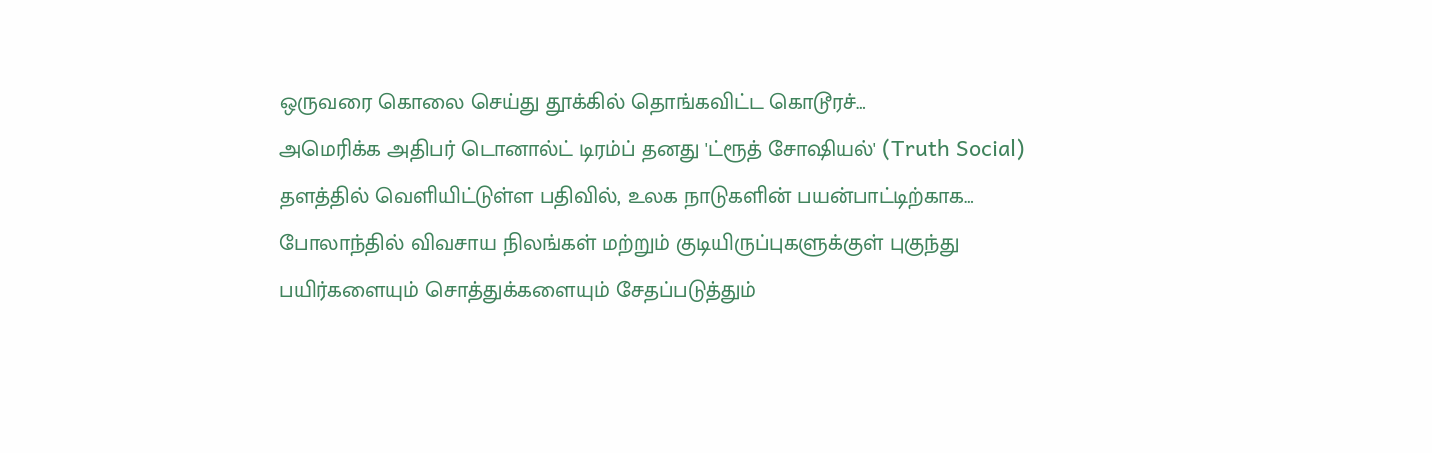ஒருவரை கொலை செய்து தூக்கில் தொங்கவிட்ட கொடூரச்…
அமெரிக்க அதிபர் டொனால்ட் டிரம்ப் தனது 'ட்ரூத் சோஷியல்' (Truth Social) தளத்தில் வெளியிட்டுள்ள பதிவில், உலக நாடுகளின் பயன்பாட்டிற்காக…
போலாந்தில் விவசாய நிலங்கள் மற்றும் குடியிருப்புகளுக்குள் புகுந்து பயிர்களையும் சொத்துக்களையும் சேதப்படுத்தும்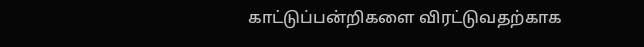காட்டுப்பன்றிகளை விரட்டுவதற்காக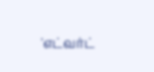'எட்வர்ட்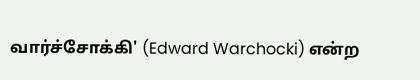வார்ச்சோக்கி' (Edward Warchocki) என்ற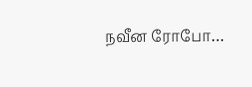நவீன ரோபோ…